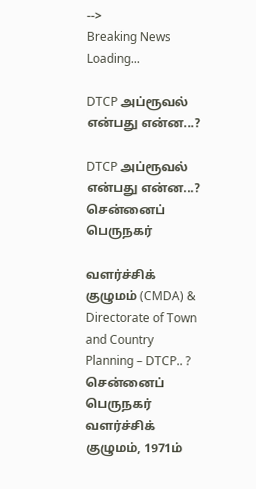-->
Breaking News
Loading...

DTCP அப்ரூவல் என்பது என்ன...?

DTCP அப்ரூவல் என்பது என்ன...?
சென்னைப் பெருநகர்

வளர்ச்சிக் குழுமம் (CMDA) &  Directorate of Town and Country Planning – DTCP.. ?
சென்னைப் பெருநகர் வளர்ச்சிக் குழுமம், 1971ம்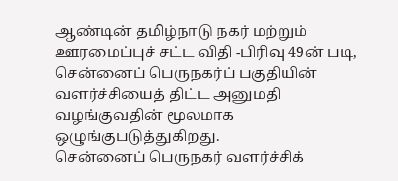ஆண்டின் தமிழ்நாடு நகர் மற்றும் ஊரமைப்புச் சட்ட விதி -பிரிவு 49ன் படி, சென்னைப் பெருநகர்ப் பகுதியின் வளர்ச்சியைத் திட்ட அனுமதி வழங்குவதின் மூலமாக ஒழுங்குபடுத்துகிறது.
சென்னைப் பெருநகர் வளர்ச்சிக்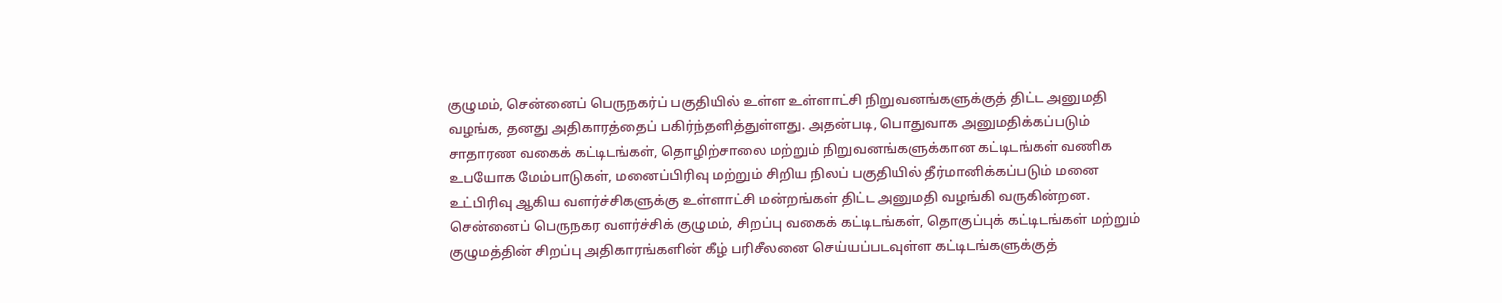குழுமம், சென்னைப் பெருநகர்ப் பகுதியில் உள்ள உள்ளாட்சி நிறுவனங்களுக்குத் திட்ட அனுமதி வழங்க, தனது அதிகாரத்தைப் பகிர்ந்தளித்துள்ளது. அதன்படி, பொதுவாக அனுமதிக்கப்படும் சாதாரண வகைக் கட்டிடங்கள், தொழிற்சாலை மற்றும் நிறுவனங்களுக்கான கட்டிடங்கள் வணிக உபயோக மேம்பாடுகள், மனைப்பிரிவு மற்றும் சிறிய நிலப் பகுதியில் தீர்மானிக்கப்படும் மனை உட்பிரிவு ஆகிய வளர்ச்சிகளுக்கு உள்ளாட்சி மன்றங்கள் திட்ட அனுமதி வழங்கி வருகின்றன.
சென்னைப் பெருநகர வளர்ச்சிக் குழுமம், சிறப்பு வகைக் கட்டிடங்கள், தொகுப்புக் கட்டிடங்கள் மற்றும் குழுமத்தின் சிறப்பு அதிகாரங்களின் கீழ் பரிசீலனை செய்யப்படவுள்ள கட்டிடங்களுக்குத்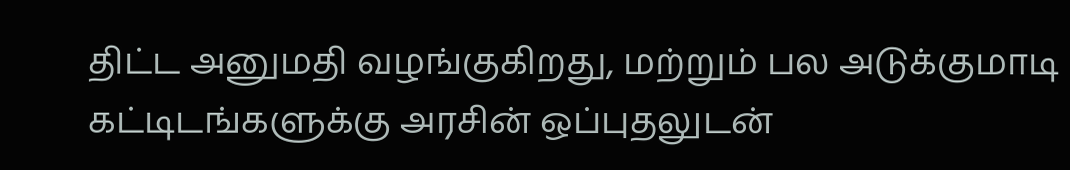திட்ட அனுமதி வழங்குகிறது, மற்றும் பல அடுக்குமாடி கட்டிடங்களுக்கு அரசின் ஒப்புதலுடன்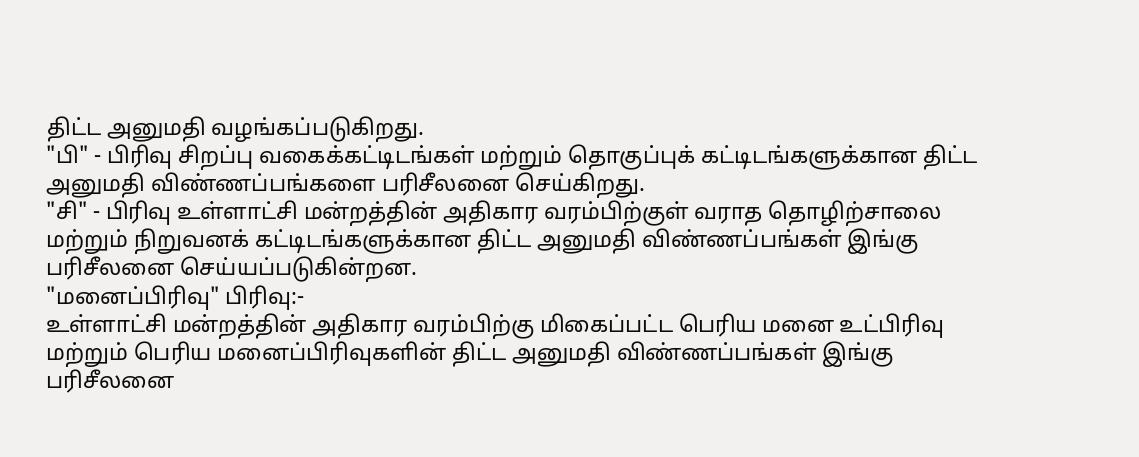திட்ட அனுமதி வழங்கப்படுகிறது.
"பி" - பிரிவு சிறப்பு வகைக்கட்டிடங்கள் மற்றும் தொகுப்புக் கட்டிடங்களுக்கான திட்ட அனுமதி விண்ணப்பங்களை பரிசீலனை செய்கிறது.
"சி" - பிரிவு உள்ளாட்சி மன்றத்தின் அதிகார வரம்பிற்குள் வராத தொழிற்சாலை மற்றும் நிறுவனக் கட்டிடங்களுக்கான திட்ட அனுமதி விண்ணப்பங்கள் இங்கு பரிசீலனை செய்யப்படுகின்றன.
"மனைப்பிரிவு" பிரிவு:-
உள்ளாட்சி மன்றத்தின் அதிகார வரம்பிற்கு மிகைப்பட்ட பெரிய மனை உட்பிரிவு மற்றும் பெரிய மனைப்பிரிவுகளின் திட்ட அனுமதி விண்ணப்பங்கள் இங்கு பரிசீலனை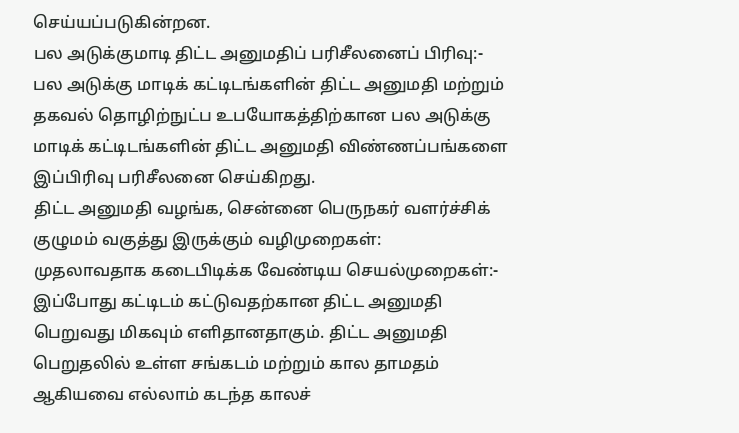செய்யப்படுகின்றன.
பல அடுக்குமாடி திட்ட அனுமதிப் பரிசீலனைப் பிரிவு:-
பல அடுக்கு மாடிக் கட்டிடங்களின் திட்ட அனுமதி மற்றும் தகவல் தொழிற்நுட்ப உபயோகத்திற்கான பல அடுக்கு மாடிக் கட்டிடங்களின் திட்ட அனுமதி விண்ணப்பங்களை இப்பிரிவு பரிசீலனை செய்கிறது.
திட்ட அனுமதி வழங்க, சென்னை பெருநகர் வளர்ச்சிக் குழுமம் வகுத்து இருக்கும் வழிமுறைகள்:
முதலாவதாக கடைபிடிக்க வேண்டிய செயல்முறைகள்:-
இப்போது கட்டிடம் கட்டுவதற்கான திட்ட அனுமதி பெறுவது மிகவும் எளிதானதாகும். திட்ட அனுமதி பெறுதலில் உள்ள சங்கடம் மற்றும் கால தாமதம் ஆகியவை எல்லாம் கடந்த காலச்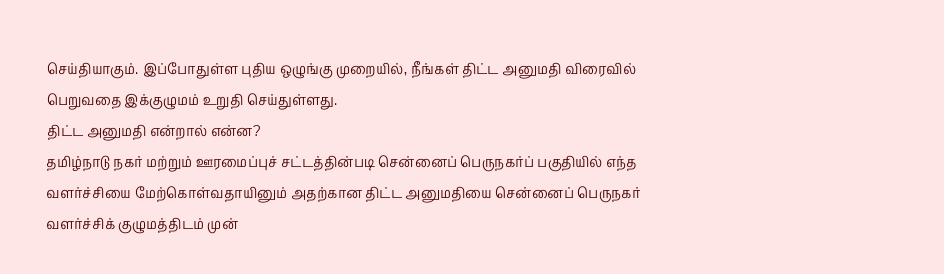செய்தியாகும். இப்போதுள்ள புதிய ஒழுங்கு முறையில், நீங்கள் திட்ட அனுமதி விரைவில் பெறுவதை இக்குழுமம் உறுதி செய்துள்ளது.
திட்ட அனுமதி என்றால் என்ன?
தமிழ்நாடு நகர் மற்றும் ஊரமைப்புச் சட்டத்தின்படி சென்னைப் பெருநகர்ப் பகுதியில் எந்த வளர்ச்சியை மேற்கொள்வதாயினும் அதற்கான திட்ட அனுமதியை சென்னைப் பெருநகர் வளர்ச்சிக் குழுமத்திடம் முன்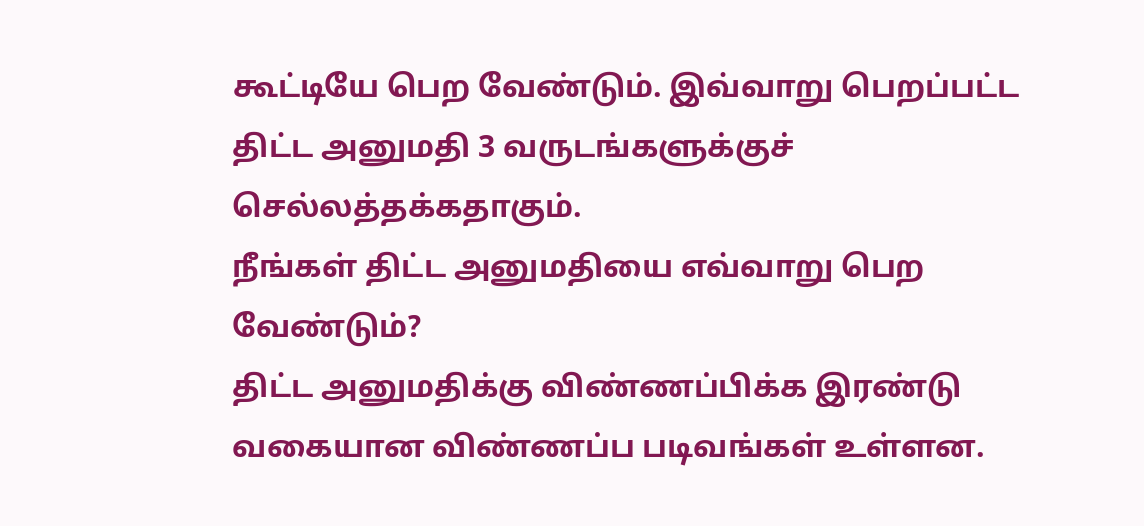கூட்டியே பெற வேண்டும். இவ்வாறு பெறப்பட்ட திட்ட அனுமதி 3 வருடங்களுக்குச் செல்லத்தக்கதாகும்.
நீங்கள் திட்ட அனுமதியை எவ்வாறு பெற வேண்டும்?
திட்ட அனுமதிக்கு விண்ணப்பிக்க இரண்டு வகையான விண்ணப்ப படிவங்கள் உள்ளன.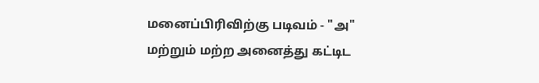மனைப்பிரிவிற்கு படிவம் - "அ" மற்றும் மற்ற அனைத்து கட்டிட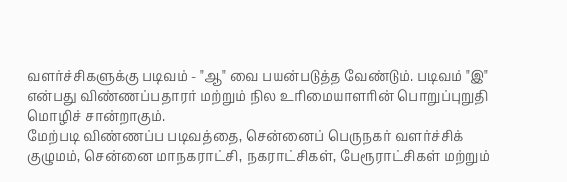வளர்ச்சிகளுக்கு படிவம் - "ஆ" வை பயன்படுத்த வேண்டும். படிவம் "இ" என்பது விண்ணப்பதாரர் மற்றும் நில உரிமையாளரின் பொறுப்புறுதி மொழிச் சான்றாகும்.
மேற்படி விண்ணப்ப படிவத்தை, சென்னைப் பெருநகர் வளர்ச்சிக் குழுமம், சென்னை மாநகராட்சி, நகராட்சிகள், பேரூராட்சிகள் மற்றும்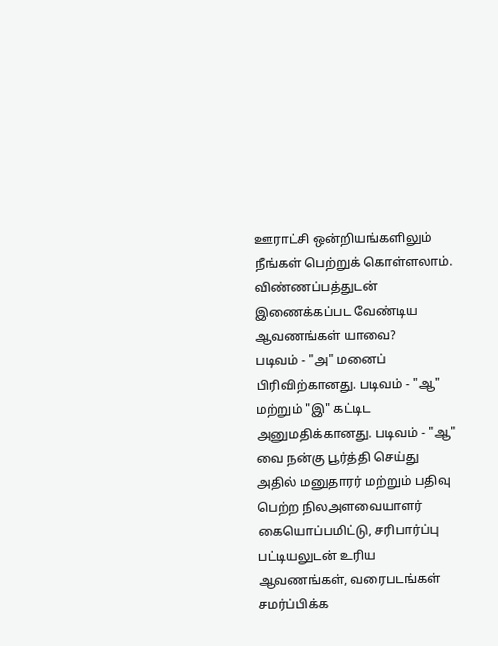ஊராட்சி ஒன்றியங்களிலும் நீங்கள் பெற்றுக் கொள்ளலாம்.
விண்ணப்பத்துடன் இணைக்கப்பட வேண்டிய ஆவணங்கள் யாவை?
படிவம் - "அ" மனைப் பிரிவிற்கானது. படிவம் - "ஆ" மற்றும் "இ" கட்டிட அனுமதிக்கானது. படிவம் - "ஆ" வை நன்கு பூர்த்தி செய்து அதில் மனுதாரர் மற்றும் பதிவு பெற்ற நிலஅளவையாளர் கையொப்பமிட்டு, சரிபார்ப்பு பட்டியலுடன் உரிய ஆவணங்கள், வரைபடங்கள் சமர்ப்பிக்க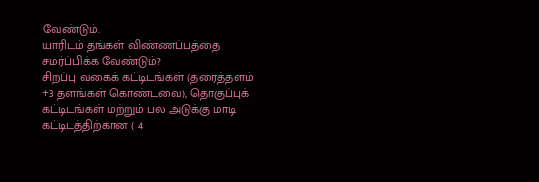வேண்டும்.
யாரிடம் தங்கள் விண்ணப்பத்தை சமர்ப்பிக்க வேண்டும்?
சிறப்பு வகைக் கட்டிடங்கள் (தரைத்தளம் +3 தளங்கள் கொண்டவை), தொகுப்புக் கட்டிடங்கள் மற்றும் பல அடுக்கு மாடி கட்டிடத்திற்கான ( 4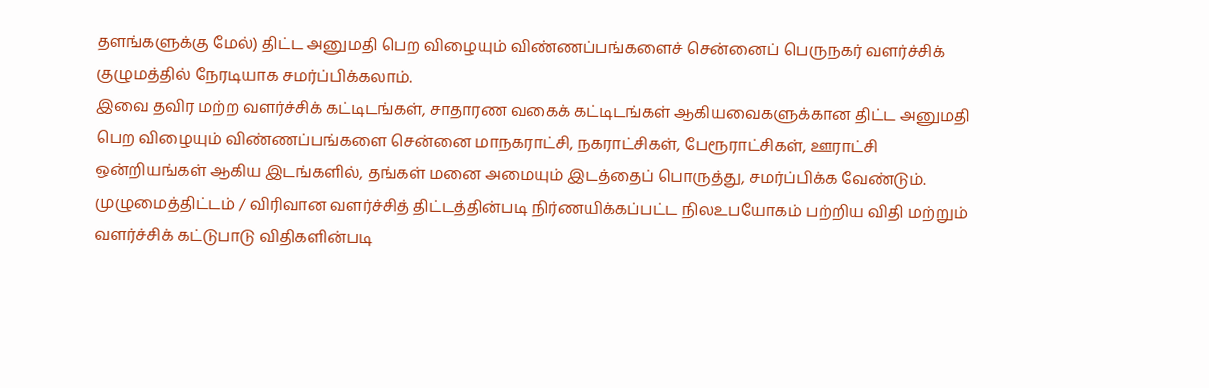தளங்களுக்கு மேல்) திட்ட அனுமதி பெற விழையும் விண்ணப்பங்களைச் சென்னைப் பெருநகர் வளர்ச்சிக் குழுமத்தில் நேரடியாக சமர்ப்பிக்கலாம்.
இவை தவிர மற்ற வளர்ச்சிக் கட்டிடங்கள், சாதாரண வகைக் கட்டிடங்கள் ஆகியவைகளுக்கான திட்ட அனுமதி பெற விழையும் விண்ணப்பங்களை சென்னை மாநகராட்சி, நகராட்சிகள், பேரூராட்சிகள், ஊராட்சி ஒன்றியங்கள் ஆகிய இடங்களில், தங்கள் மனை அமையும் இடத்தைப் பொருத்து, சமர்ப்பிக்க வேண்டும்.
முழுமைத்திட்டம் / விரிவான வளர்ச்சித் திட்டத்தின்படி நிர்ணயிக்கப்பட்ட நிலஉபயோகம் பற்றிய விதி மற்றும் வளர்ச்சிக் கட்டுபாடு விதிகளின்படி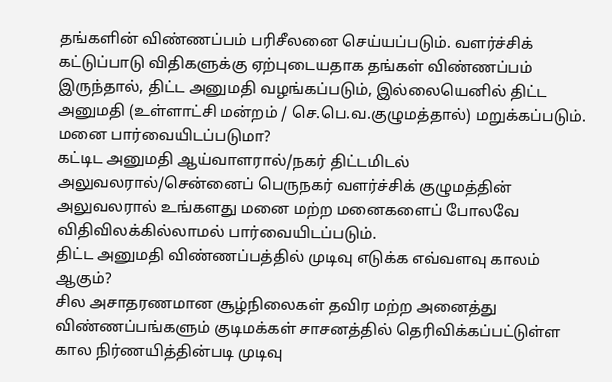தங்களின் விண்ணப்பம் பரிசீலனை செய்யப்படும். வளர்ச்சிக் கட்டுப்பாடு விதிகளுக்கு ஏற்புடையதாக தங்கள் விண்ணப்பம் இருந்தால், திட்ட அனுமதி வழங்கப்படும், இல்லையெனில் திட்ட அனுமதி (உள்ளாட்சி மன்றம் / செ.பெ.வ.குழுமத்தால்) மறுக்கப்படும்.
மனை பார்வையிடப்படுமா?
கட்டிட அனுமதி ஆய்வாளரால்/நகர் திட்டமிடல் அலுவலரால்/சென்னைப் பெருநகர் வளர்ச்சிக் குழுமத்தின் அலுவலரால் உங்களது மனை மற்ற மனைகளைப் போலவே விதிவிலக்கில்லாமல் பார்வையிடப்படும்.
திட்ட அனுமதி விண்ணப்பத்தில் முடிவு எடுக்க எவ்வளவு காலம் ஆகும்?
சில அசாதரணமான சூழ்நிலைகள் தவிர மற்ற அனைத்து விண்ணப்பங்களும் குடிமக்கள் சாசனத்தில் தெரிவிக்கப்பட்டுள்ள கால நிர்ணயித்தின்படி முடிவு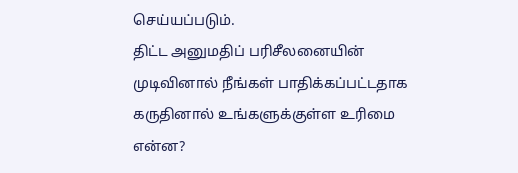செய்யப்படும்.
திட்ட அனுமதிப் பரிசீலனையின் முடிவினால் நீங்கள் பாதிக்கப்பட்டதாக கருதினால் உங்களுக்குள்ள உரிமை என்ன?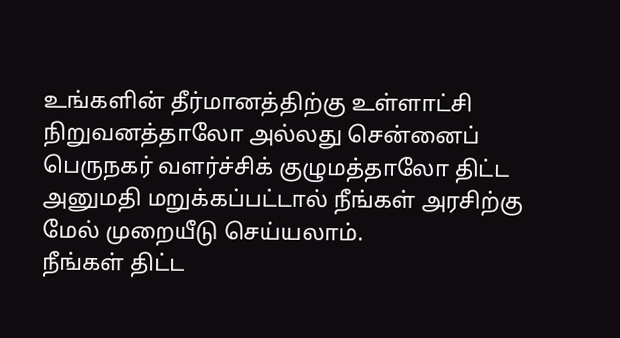உங்களின் தீர்மானத்திற்கு உள்ளாட்சி நிறுவனத்தாலோ அல்லது சென்னைப் பெருநகர் வளர்ச்சிக் குழுமத்தாலோ திட்ட அனுமதி மறுக்கப்பட்டால் நீங்கள் அரசிற்கு மேல் முறையீடு செய்யலாம்.
நீங்கள் திட்ட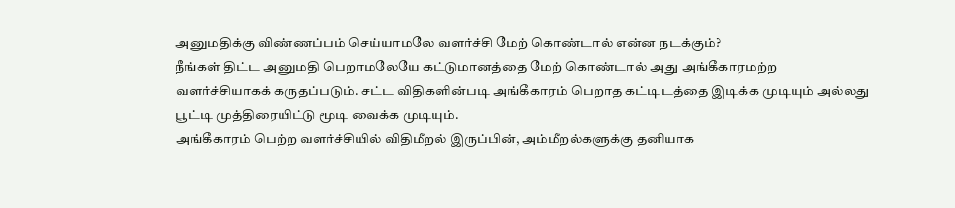அனுமதிக்கு விண்ணப்பம் செய்யாமலே வளர்ச்சி மேற் கொண்டால் என்ன நடக்கும்?
நீங்கள் திட்ட அனுமதி பெறாமலேயே கட்டுமானத்தை மேற் கொண்டால் அது அங்கீகாரமற்ற வளர்ச்சியாகக் கருதப்படும். சட்ட விதிகளின்படி அங்கீகாரம் பெறாத கட்டிடத்தை இடிக்க முடியும் அல்லது பூட்டி முத்திரையிட்டு மூடி வைக்க முடியும்.
அங்கீகாரம் பெற்ற வளர்ச்சியில் விதிமீறல் இருப்பின், அம்மீறல்களுக்கு தனியாக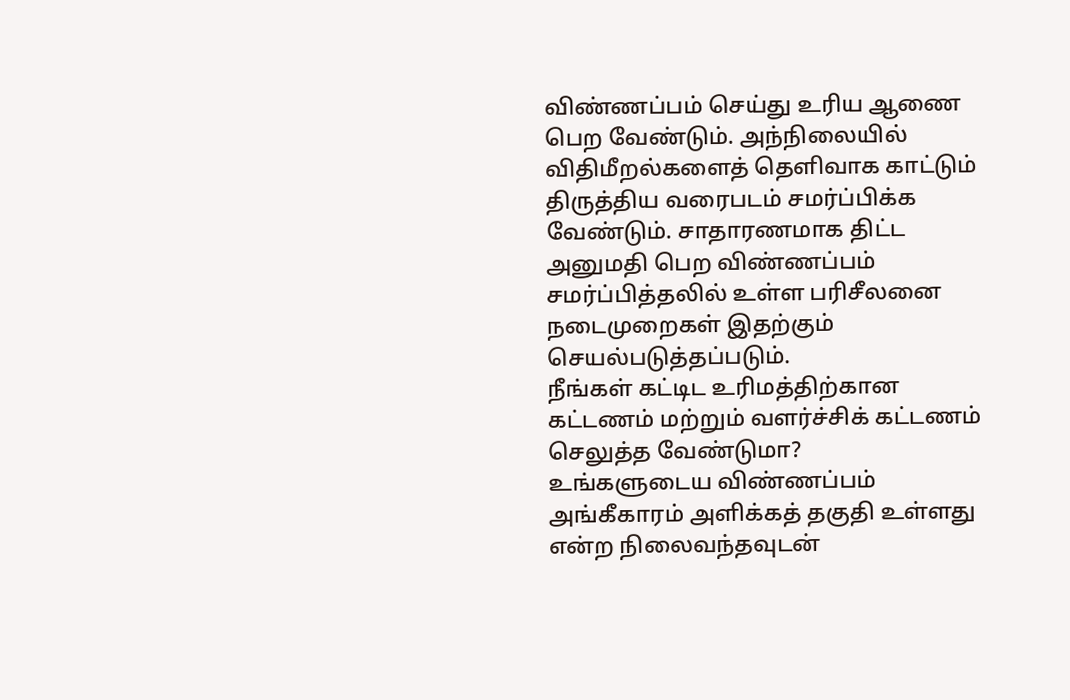விண்ணப்பம் செய்து உரிய ஆணை பெற வேண்டும். அந்நிலையில் விதிமீறல்களைத் தெளிவாக காட்டும் திருத்திய வரைபடம் சமர்ப்பிக்க வேண்டும். சாதாரணமாக திட்ட அனுமதி பெற விண்ணப்பம் சமர்ப்பித்தலில் உள்ள பரிசீலனை நடைமுறைகள் இதற்கும் செயல்படுத்தப்படும்.
நீங்கள் கட்டிட உரிமத்திற்கான கட்டணம் மற்றும் வளர்ச்சிக் கட்டணம் செலுத்த வேண்டுமா?
உங்களுடைய விண்ணப்பம் அங்கீகாரம் அளிக்கத் தகுதி உள்ளது என்ற நிலைவந்தவுடன்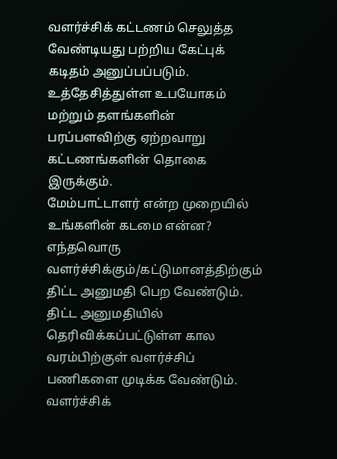வளர்ச்சிக் கட்டணம் செலுத்த வேண்டியது பற்றிய கேட்புக் கடிதம் அனுப்பப்படும்.
உத்தேசித்துள்ள உபயோகம் மற்றும் தளங்களின் பரப்பளவிற்கு ஏற்றவாறு கட்டணங்களின் தொகை இருக்கும்.
மேம்பாட்டாளர் என்ற முறையில் உங்களின் கடமை என்ன?
எந்தவொரு வளர்ச்சிக்கும்/கட்டுமானத்திற்கும் திட்ட அனுமதி பெற வேண்டும். திட்ட அனுமதியில் தெரிவிக்கப்பட்டுள்ள கால வரம்பிற்குள் வளர்ச்சிப் பணிகளை முடிக்க வேண்டும்.
வளர்ச்சிக்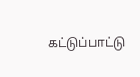கட்டுப்பாட்டு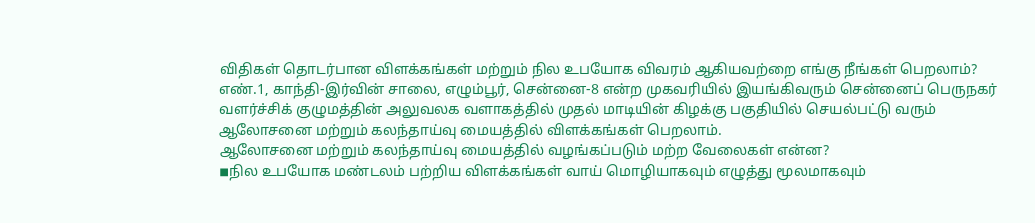விதிகள் தொடர்பான விளக்கங்கள் மற்றும் நில உபயோக விவரம் ஆகியவற்றை எங்கு நீங்கள் பெறலாம்?
எண்.1, காந்தி-இர்வின் சாலை, எழும்பூர், சென்னை-8 என்ற முகவரியில் இயங்கிவரும் சென்னைப் பெருநகர் வளர்ச்சிக் குழுமத்தின் அலுவலக வளாகத்தில் முதல் மாடியின் கிழக்கு பகுதியில் செயல்பட்டு வரும் ஆலோசனை மற்றும் கலந்தாய்வு மையத்தில் விளக்கங்கள் பெறலாம்.
ஆலோசனை மற்றும் கலந்தாய்வு மையத்தில் வழங்கப்படும் மற்ற வேலைகள் என்ன?
◾நில உபயோக மண்டலம் பற்றிய விளக்கங்கள் வாய் மொழியாகவும் எழுத்து மூலமாகவும்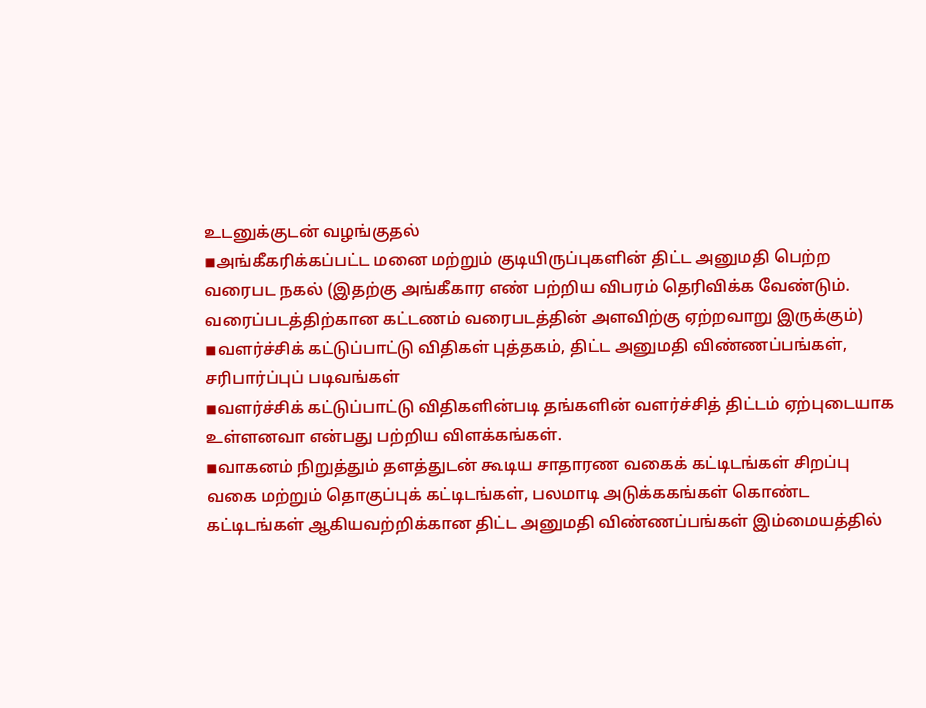உடனுக்குடன் வழங்குதல்
◾அங்கீகரிக்கப்பட்ட மனை மற்றும் குடியிருப்புகளின் திட்ட அனுமதி பெற்ற வரைபட நகல் (இதற்கு அங்கீகார எண் பற்றிய விபரம் தெரிவிக்க வேண்டும்.
வரைப்படத்திற்கான கட்டணம் வரைபடத்தின் அளவிற்கு ஏற்றவாறு இருக்கும்)
◾வளர்ச்சிக் கட்டுப்பாட்டு விதிகள் புத்தகம், திட்ட அனுமதி விண்ணப்பங்கள், சரிபார்ப்புப் படிவங்கள்
◾வளர்ச்சிக் கட்டுப்பாட்டு விதிகளின்படி தங்களின் வளர்ச்சித் திட்டம் ஏற்புடையாக உள்ளனவா என்பது பற்றிய விளக்கங்கள்.
◾வாகனம் நிறுத்தும் தளத்துடன் கூடிய சாதாரண வகைக் கட்டிடங்கள் சிறப்பு வகை மற்றும் தொகுப்புக் கட்டிடங்கள், பலமாடி அடுக்ககங்கள் கொண்ட கட்டிடங்கள் ஆகியவற்றிக்கான திட்ட அனுமதி விண்ணப்பங்கள் இம்மையத்தில்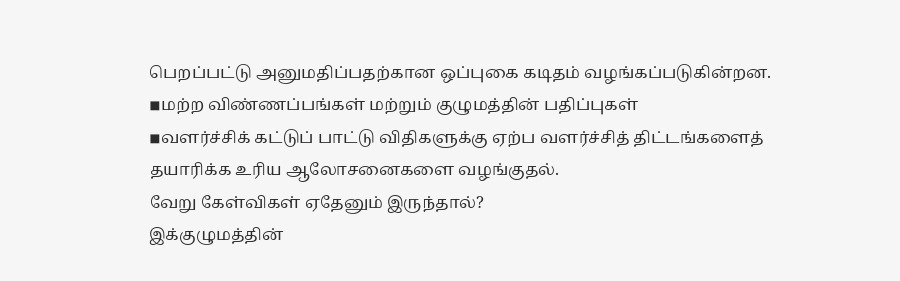பெறப்பட்டு அனுமதிப்பதற்கான ஒப்புகை கடிதம் வழங்கப்படுகின்றன.
◾மற்ற விண்ணப்பங்கள் மற்றும் குழுமத்தின் பதிப்புகள்
◾வளர்ச்சிக் கட்டுப் பாட்டு விதிகளுக்கு ஏற்ப வளர்ச்சித் திட்டங்களைத் தயாரிக்க உரிய ஆலோசனைகளை வழங்குதல்.
வேறு கேள்விகள் ஏதேனும் இருந்தால்?
இக்குழுமத்தின்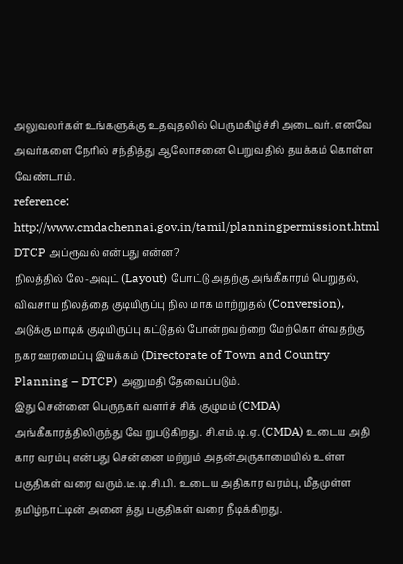அலுவலர்கள் உங்களுக்கு உதவுதலில் பெருமகிழ்ச்சி அடைவர். எனவே அவர்களை நேரில் சந்தித்து ஆலோசனை பெறுவதில் தயக்கம் கொள்ள வேண்டாம்.
reference:
http://www.cmdachennai.gov.in/tamil/planningpermissiont.html
DTCP அப்ரூவல் என்பது என்ன?
நிலத்தில் லே-அவுட் (Layout) போட்டு அதற்கு அங்கீகாரம் பெறுதல், விவசாய நிலத்தை குடியிருப்பு நில மாக மாற்றுதல் (Conversion), அடுக்கு மாடிக் குடியிருப்பு கட்டுதல் போன்றவற்றை மேற்கொ ள்வதற்கு நகர ஊரமைப்பு இயக்கம் (Directorate of Town and Country Planning – DTCP) அனுமதி தேவைப்படும்.
இது சென்னை பெருநகர் வளர்ச் சிக் குழுமம் (CMDA) அங்கீகாரத்திலிருந்து வே றுபடுகிறது. சி.எம்.டி.ஏ. (CMDA) உடைய அதி கார வரம்பு என்பது சென்னை மற்றும் அதன்அருகாமையில் உள்ள பகுதிகள் வரை வரும்.டீ.டி.சி.பி. உடைய அதிகார வரம்பு, மீதமுள்ள தமிழ்நாட்டின் அனை த்து பகுதிகள் வரை நீடிக்கிறது.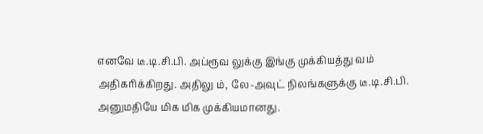எனவே டீ.டி.சி.பி. அப்ரூவ லுக்கு இங்கு முக்கியத்து வம் அதிகரிக்கிறது. அதிலு ம், லே-அவுட் நிலங்களுக்கு டீ.டி.சி.பி. அனுமதியே மிக மிக முக்கியமானது.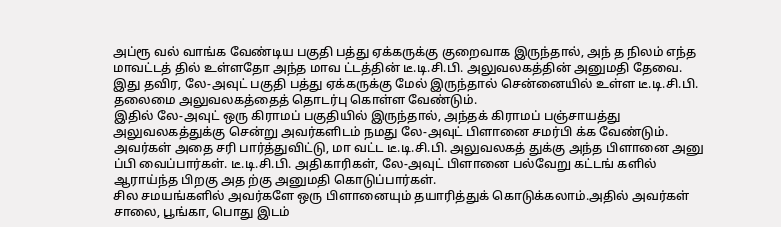அப்ரூ வல் வாங்க வேண்டிய பகுதி பத்து ஏக்கருக்கு குறைவாக இருந்தால், அந் த நிலம் எந்த மாவட்டத் தில் உள்ளதோ அந்த மாவ ட்டத்தின் டீ.டி.சி.பி. அலுவலகத்தின் அனுமதி தேவை.
இது தவிர, லே-அவுட் பகுதி பத்து ஏக்கருக்கு மேல் இருந்தால் சென்னையில் உள்ள டீ.டி.சி.பி. தலைமை அலுவலகத்தைத் தொடர்பு கொள்ள வேண்டும்.
இதில் லே-அவுட் ஒரு கிராமப் பகுதியில் இருந்தால், அந்தக் கிராமப் பஞ்சாயத்து அலுவலகத்துக்கு சென்று அவர்களிடம் நமது லே-அவுட் பிளானை சமர்பி க்க வேண்டும்.
அவர்கள் அதை சரி பார்த்துவிட்டு, மா வட்ட டீ.டி.சி.பி. அலுவலகத் துக்கு அந்த பிளானை அனு ப்பி வைப்பார்கள். டீ.டி.சி.பி. அதிகாரிகள், லே-அவுட் பிளானை பல்வேறு கட்டங் களில் ஆராய்ந்த பிறகு அத ற்கு அனுமதி கொடுப்பார்கள்.
சில சமயங்களில் அவர்களே ஒரு பிளானையும் தயாரித்துக் கொடுக்கலாம்.அதில் அவர்கள் சாலை, பூங்கா, பொது இடம்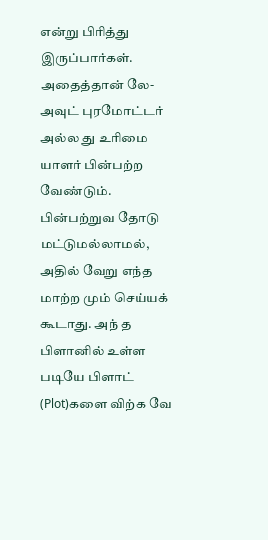என்று பிரித்து இருப்பார்கள்.
அதைத்தான் லே- அவுட் புரமோட்டர் அல்ல து உரிமை யாளர் பின்பற்ற வேண்டும். பின்பற்றுவ தோடு மட்டுமல்லாமல், அதில் வேறு எந்த மாற்ற மும் செய்யக் கூடாது. அந் த பிளானில் உள்ள படியே பிளாட் (Plot)களை விற்க வே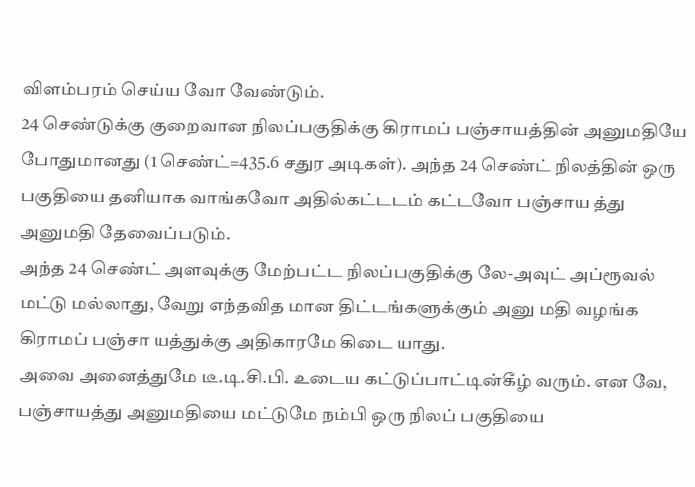விளம்பரம் செய்ய வோ வேண்டும்.
24 செண்டுக்கு குறைவான நிலப்பகுதிக்கு கிராமப் பஞ்சாயத்தின் அனுமதியே போதுமானது (1 செண்ட்=435.6 சதுர அடிகள்). அந்த 24 செண்ட் நிலத்தின் ஒரு பகுதியை தனியாக வாங்கவோ அதில்கட்டடம் கட்டவோ பஞ்சாய த்து அனுமதி தேவைப்படும்.
அந்த 24 செண்ட் அளவுக்கு மேற்பட்ட நிலப்பகுதிக்கு லே-அவுட் அப்ரூவல் மட்டு மல்லாது, வேறு எந்தவித மான திட்டங்களுக்கும் அனு மதி வழங்க கிராமப் பஞ்சா யத்துக்கு அதிகாரமே கிடை யாது.
அவை அனைத்துமே டீ.டி.சி.பி. உடைய கட்டுப்பாட்டின்கீழ் வரும். என வே, பஞ்சாயத்து அனுமதியை மட்டுமே நம்பி ஒரு நிலப் பகுதியை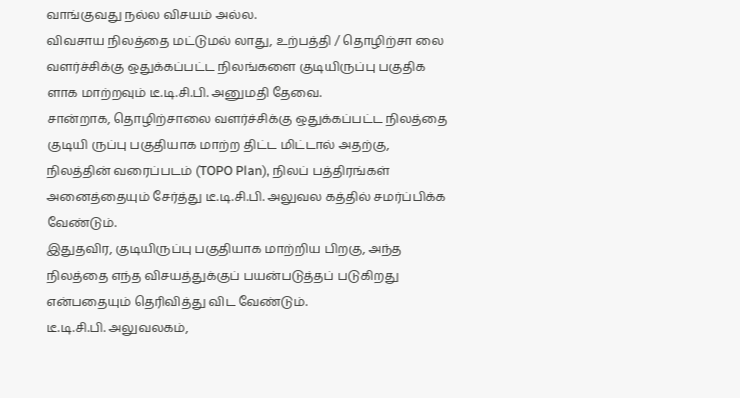வாங்குவது நல்ல விசயம் அல்ல.
விவசாய நிலத்தை மட்டுமல் லாது, உற்பத்தி / தொழிற்சா லை வளர்ச்சிக்கு ஒதுக்கப்பட்ட நிலங்களை குடியிருப்பு பகுதிக ளாக மாற்றவும் டீ.டி.சி.பி. அனுமதி தேவை.
சான்றாக, தொழிற்சாலை வளர்ச்சிக்கு ஒதுக்கப்பட்ட நிலத்தை குடியி ருப்பு பகுதியாக மாற்ற திட்ட மிட்டால் அதற்கு, நிலத்தின் வரைப்படம் (TOPO Plan), நிலப் பத்திரங்கள் அனைத்தையும் சேர்த்து டீ.டி.சி.பி. அலுவல கத்தில் சமர்ப்பிக்க வேண்டும்.
இதுதவிர, குடியிருப்பு பகுதியாக மாற்றிய பிறகு, அந்த நிலத்தை எந்த விசயத்துக்குப் பயன்படுத்தப் படுகிறது என்பதையும் தெரிவித்து விட வேண்டும்.
டீ.டி.சி.பி. அலுவலகம்,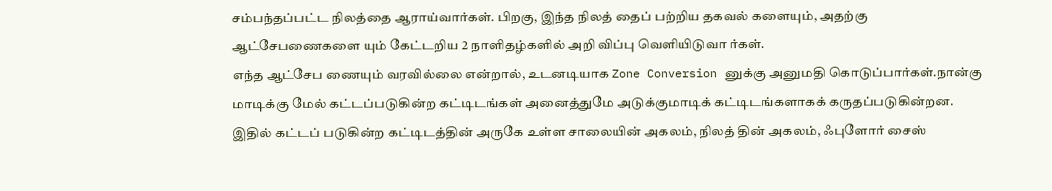சம்பந்தப்பட்ட நிலத்தை ஆராய்வார்கள். பிறகு, இந்த நிலத் தைப் பற்றிய தகவல் களையும், அதற்கு ஆட்சேபணைகளை யும் கேட்டறிய 2 நாளிதழ்களில் அறி விப்பு வெளியிடுவா ர்கள்.
எந்த ஆட்சேப ணையும் வரவில்லை என்றால், உடனடியாக Zone Conversion னுக்கு அனுமதி கொடுப்பார்கள்.நான்கு மாடிக்கு மேல் கட்டப்படுகின்ற கட்டிடங்கள் அனைத்துமே அடுக்குமாடிக் கட்டிடங்களாகக் கருதப்படுகின்றன.
இதில் கட்டப் படுகின்ற கட்டிடத்தின் அருகே உள்ள சாலையின் அகலம், நிலத் தின் அகலம், ஃபுளோர் சைஸ்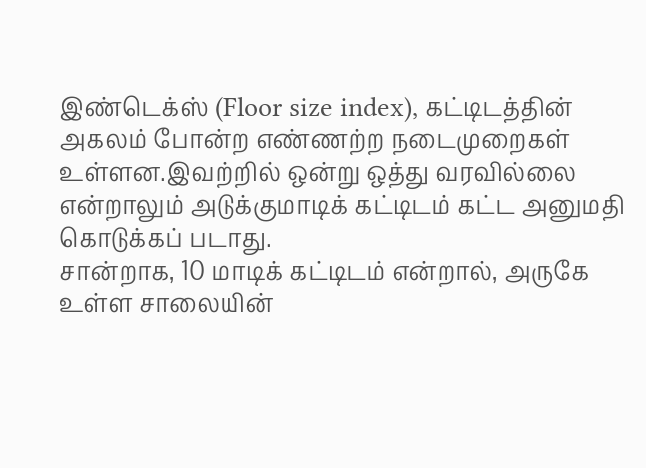இண்டெக்ஸ் (Floor size index), கட்டிடத்தின் அகலம் போன்ற எண்ணற்ற நடைமுறைகள் உள்ளன.இவற்றில் ஒன்று ஒத்து வரவில்லை என்றாலும் அடுக்குமாடிக் கட்டிடம் கட்ட அனுமதி கொடுக்கப் படாது.
சான்றாக, 10 மாடிக் கட்டிடம் என்றால், அருகே உள்ள சாலையின்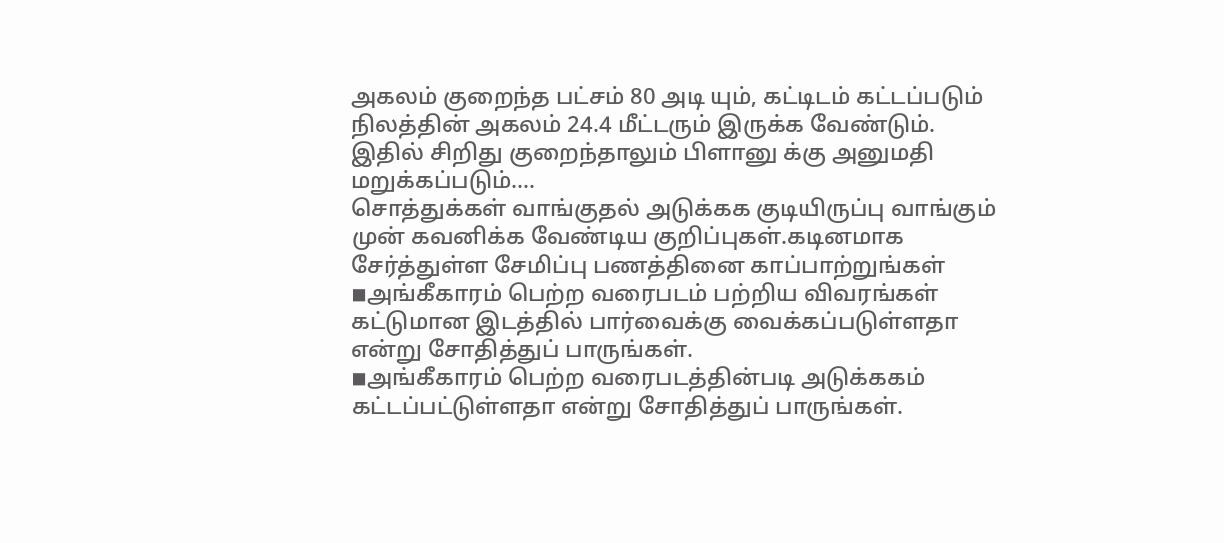அகலம் குறைந்த பட்சம் 80 அடி யும், கட்டிடம் கட்டப்படும் நிலத்தின் அகலம் 24.4 மீட்டரும் இருக்க வேண்டும். இதில் சிறிது குறைந்தாலும் பிளானு க்கு அனுமதி மறுக்கப்படும்....
சொத்துக்கள் வாங்குதல் அடுக்கக குடியிருப்பு வாங்கும் முன் கவனிக்க வேண்டிய குறிப்புகள்.கடினமாக சேர்த்துள்ள சேமிப்பு பணத்தினை காப்பாற்றுங்கள்
◾அங்கீகாரம் பெற்ற வரைபடம் பற்றிய விவரங்கள் கட்டுமான இடத்தில் பார்வைக்கு வைக்கப்படுள்ளதா என்று சோதித்துப் பாருங்கள்.
◾அங்கீகாரம் பெற்ற வரைபடத்தின்படி அடுக்ககம் கட்டப்பட்டுள்ளதா என்று சோதித்துப் பாருங்கள்.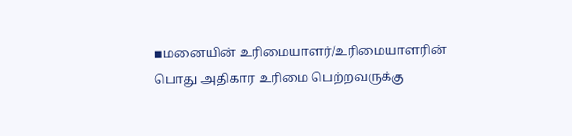◾மனையின் உரிமையாளர்/உரிமையாளரின் பொது அதிகார உரிமை பெற்றவருக்கு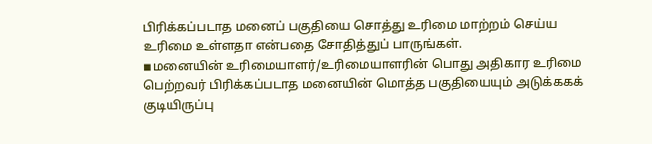பிரிக்கப்படாத மனைப் பகுதியை சொத்து உரிமை மாற்றம் செய்ய உரிமை உள்ளதா என்பதை சோதித்துப் பாருங்கள்.
◾மனையின் உரிமையாளர்/உரிமையாளரின் பொது அதிகார உரிமை பெற்றவர் பிரிக்கப்படாத மனையின் மொத்த பகுதியையும் அடுக்ககக் குடியிருப்பு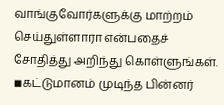வாங்குவோர்களுக்கு மாற்றம் செய்துள்ளாரா என்பதைச் சோதித்து அறிந்து கொள்ளுங்கள்.
◾கட்டுமானம் முடிந்த பின்னர்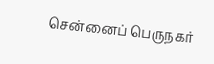சென்னைப் பெருநகர்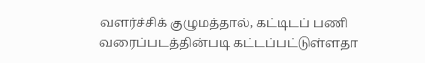வளர்ச்சிக் குழுமத்தால், கட்டிடப் பணி வரைப்படத்தின்படி கட்டப்பட்டுள்ளதா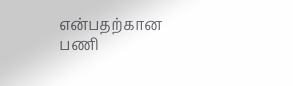என்பதற்கான பணி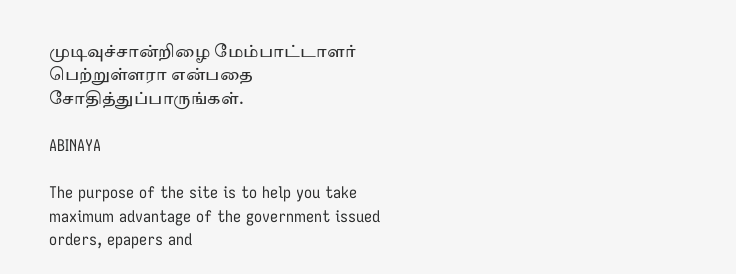முடிவுச்சான்றிழை மேம்பாட்டாளர் பெற்றுள்ளரா என்பதை சோதித்துப்பாருங்கள்.

ABINAYA

The purpose of the site is to help you take maximum advantage of the government issued orders, epapers and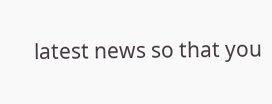latest news so that you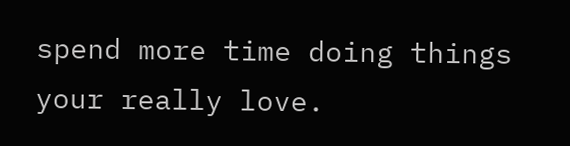spend more time doing things your really love.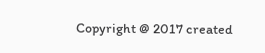Copyright @ 2017 created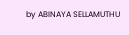by ABINAYA SELLAMUTHU